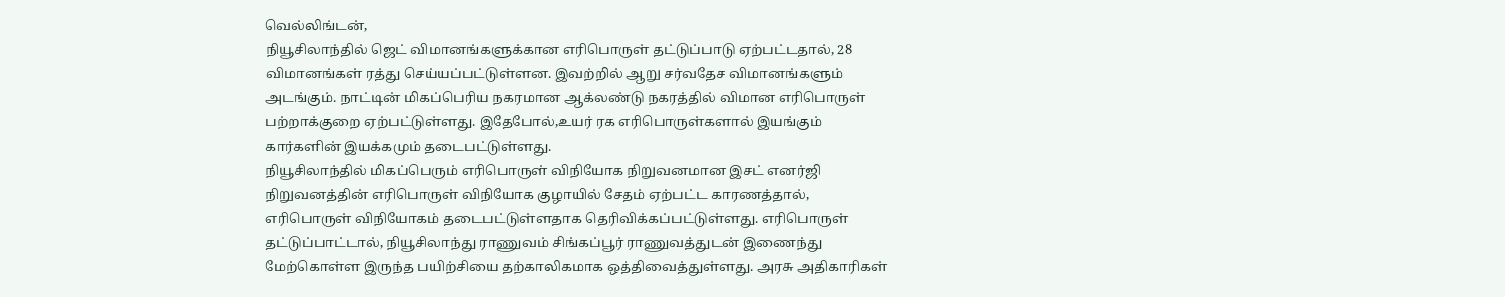வெல்லிங்டன்,
நியூசிலாந்தில் ஜெட் விமானங்களுக்கான எரிபொருள் தட்டுப்பாடு ஏற்பட்டதால், 28 விமானங்கள் ரத்து செய்யப்பட்டுள்ளன. இவற்றில் ஆறு சர்வதேச விமானங்களும் அடங்கும். நாட்டின் மிகப்பெரிய நகரமான ஆக்லண்டு நகரத்தில் விமான எரிபொருள் பற்றாக்குறை ஏற்பட்டுள்ளது. இதேபோல்,உயர் ரக எரிபொருள்களால் இயங்கும் கார்களின் இயக்கமும் தடைபட்டுள்ளது.
நியூசிலாந்தில் மிகப்பெரும் எரிபொருள் விநியோக நிறுவனமான இசட் எனர்ஜி நிறுவனத்தின் எரிபொருள் விநியோக குழாயில் சேதம் ஏற்பட்ட காரணத்தால், எரிபொருள் விநியோகம் தடைபட்டுள்ளதாக தெரிவிக்கப்பட்டுள்ளது. எரிபொருள் தட்டுப்பாட்டால், நியூசிலாந்து ராணுவம் சிங்கப்பூர் ராணுவத்துடன் இணைந்து மேற்கொள்ள இருந்த பயிற்சியை தற்காலிகமாக ஒத்திவைத்துள்ளது. அரசு அதிகாரிகள்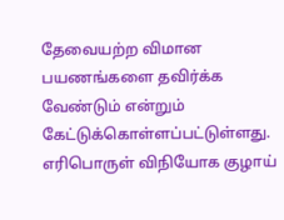தேவையற்ற விமான பயணங்களை தவிர்க்க வேண்டும் என்றும் கேட்டுக்கொள்ளப்பட்டுள்ளது. எரிபொருள் விநியோக குழாய்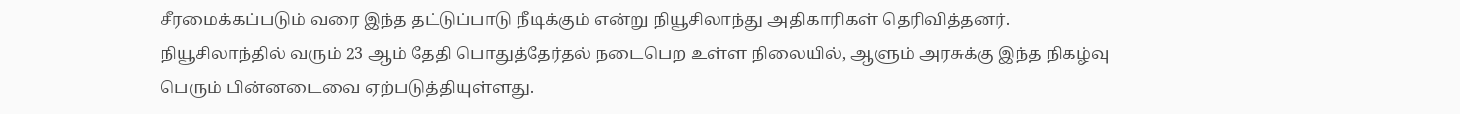சீரமைக்கப்படும் வரை இந்த தட்டுப்பாடு நீடிக்கும் என்று நியூசிலாந்து அதிகாரிகள் தெரிவித்தனர்.
நியூசிலாந்தில் வரும் 23 ஆம் தேதி பொதுத்தேர்தல் நடைபெற உள்ள நிலையில், ஆளும் அரசுக்கு இந்த நிகழ்வு பெரும் பின்னடைவை ஏற்படுத்தியுள்ளது.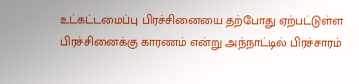உட்கட்டமைப்பு பிரச்சினையை தற்போது ஏற்பட்டுள்ள பிரச்சினைக்கு காரணம் என்று அந்நாட்டில் பிரச்சாரம்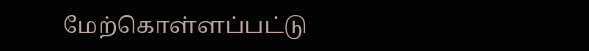மேற்கொள்ளப்பட்டு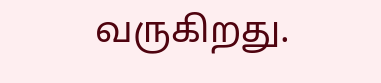வருகிறது.